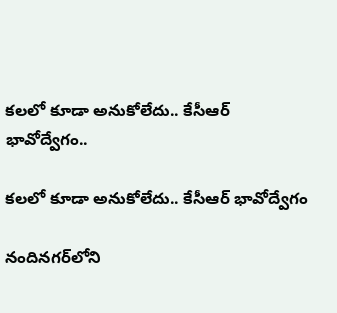కలలో కూడా అనుకోలేదు.. కేసీఆర్ భావోద్వేగం..

కలలో కూడా అనుకోలేదు.. కేసీఆర్ భావోద్వేగం

నందినగర్‌లోని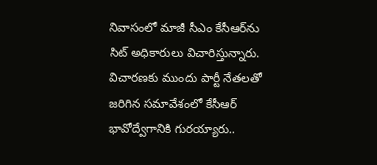నివాసంలో మాజీ సీఎం కేసీఆర్‌ను సిట్ అధికారులు విచారిస్తున్నారు. విచారణకు ముందు పార్టీ నేతలతో జరిగిన సమావేశంలో కేసీఆర్ భావోద్వేగానికి గురయ్యారు..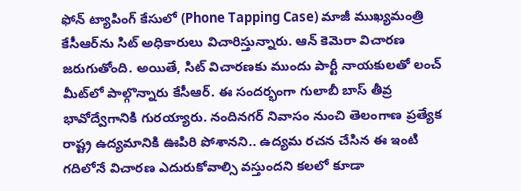ఫోన్ ట్యాపింగ్ కేసులో (Phone Tapping Case) మాజీ ముఖ్యమంత్రి కేసీఆర్‌ను సిట్ అధికారులు విచారిస్తున్నారు. ఆన్ కెమెరా విచారణ జరుగుతోంది. అయితే, సిట్ విచారణకు ముందు పార్టీ నాయకులతో లంచ్ మీట్‌లో పాల్గొన్నారు కేసీఆర్. ఈ సందర్భంగా గులాబీ బాస్ తీవ్ర భావోద్వేగానికి గురయ్యారు. నందినగర్ నివాసం నుంచి తెలంగాణ ప్రత్యేక రాష్ట్ర ఉద్యమానికి ఊపిరి పోశానని.. ఉద్యమ రచన చేసిన ఈ ఇంటి గదిలోనే విచారణ ఎదురుకోవాల్సి వస్తుందని కలలో కూడా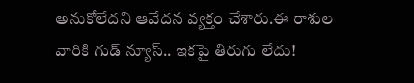అనుకోలేదని ఆవేదన వ్యక్తం చేశారు.ఈ రాశుల వారికి గుడ్ న్యూస్.. ఇకపై తిరుగు లేదు!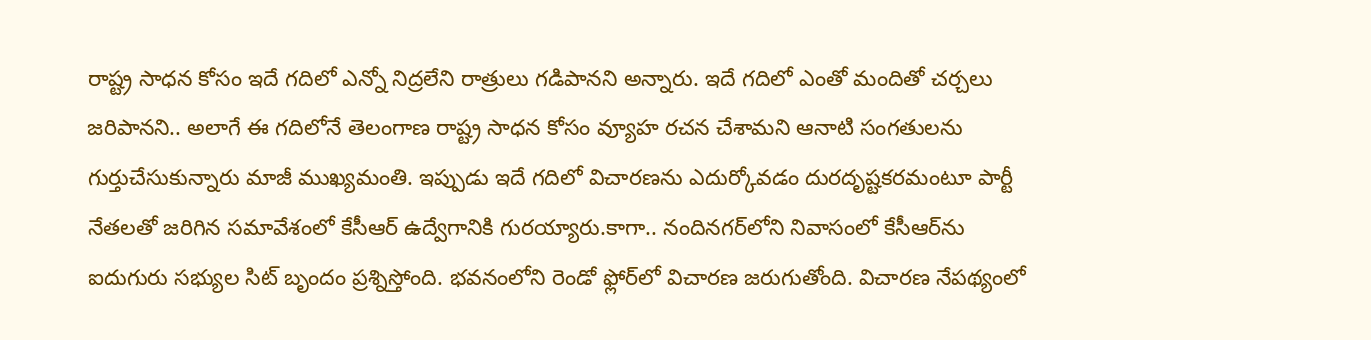రాష్ట్ర సాధన కోసం ఇదే గదిలో ఎన్నో నిద్రలేని రాత్రులు గడిపానని అన్నారు. ఇదే గదిలో ఎంతో మందితో చర్చలు జరిపానని.. అలాగే ఈ గదిలోనే తెలంగాణ రాష్ట్ర సాధన కోసం వ్యూహ రచన చేశామని ఆనాటి సంగతులను గుర్తుచేసుకున్నారు మాజీ ముఖ్యమంతి. ఇప్పుడు ఇదే గదిలో విచారణను ఎదుర్కోవడం దురదృష్టకరమంటూ పార్టీ నేతలతో జరిగిన సమావేశంలో కేసీఆర్ ఉద్వేగానికి గురయ్యారు.కాగా.. నందినగర్‌లోని నివాసంలో కేసీఆర్‌ను ఐదుగురు సభ్యుల సిట్ బృందం ప్రశ్నిస్తోంది. భవనంలోని రెండో ఫ్లోర్‌లో విచారణ జరుగుతోంది. విచారణ నేపథ్యంలో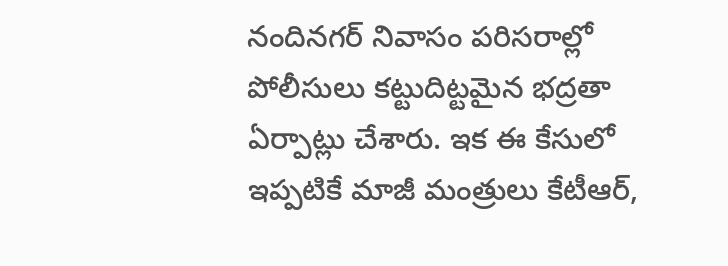నందినగర్‌ నివాసం పరిసరాల్లో పోలీసులు కట్టుదిట్టమైన భద్రతా ఏర్పాట్లు చేశారు. ఇక ఈ కేసులో ఇప్పటికే మాజీ మంత్రులు కేటీఆర్,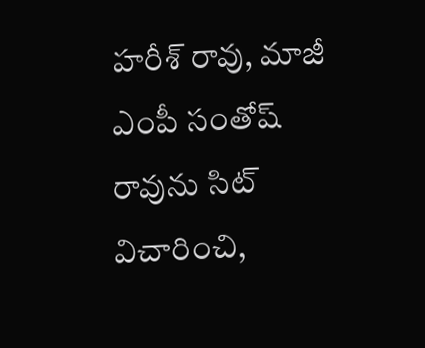హరీశ్ రావు, మాజీ ఎంపీ సంతోష్ రావును సిట్ విచారించి,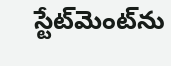స్టేట్‌మెంట్‌ను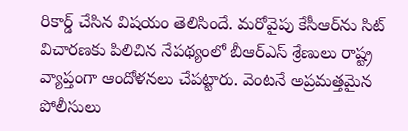రికార్డ్ చేసిన విషయం తెలిసిందే. మరోవైపు కేసీఆర్‌‌ను సిట్ విచారణకు పిలిచిన నేపథ్యంలో బీఆర్‌ఎస్ శ్రేణులు రాష్ట్ర వ్యాప్తంగా ఆందోళనలు చేపట్టారు. వెంటనే అప్రమత్తమైన పోలీసులు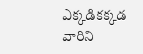ఎక్కడికక్కడ వారిని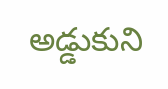అడ్డుకుని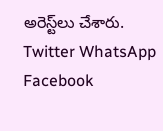అరెస్ట్‌లు చేశారు.
Twitter WhatsApp Facebook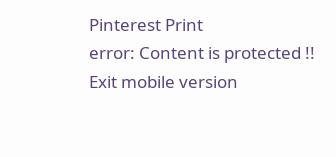Pinterest Print
error: Content is protected !!
Exit mobile version